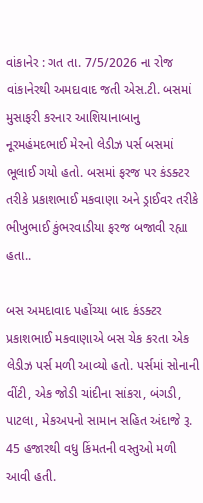વાંકાનેર : ગત તા. 7/5/2026 ના રોજ વાંકાનેરથી અમદાવાદ જતી એસ.ટી. બસમાં મુસાફરી કરનાર આશિયાનાબાનુ નૂરમહંમદભાઈ મેરનો લેડીઝ પર્સ બસમાં ભૂલાઈ ગયો હતો. બસમાં ફરજ પર કંડક્ટર તરીકે પ્રકાશભાઈ મકવાણા અને ડ્રાઈવર તરીકે ભીખુભાઈ કુંભરવાડીયા ફરજ બજાવી રહ્યા હતા..

બસ અમદાવાદ પહોંચ્યા બાદ કંડક્ટર પ્રકાશભાઈ મકવાણાએ બસ ચેક કરતા એક લેડીઝ પર્સ મળી આવ્યો હતો. પર્સમાં સોનાની વીંટી, એક જોડી ચાંદીના સાંકરા, બંગડી, પાટલા, મેકઅપનો સામાન સહિત અંદાજે રૂ. 45 હજારથી વધુ કિંમતની વસ્તુઓ મળી આવી હતી.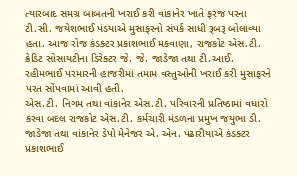ત્યારબાદ સમગ્ર બાબતની ખરાઈ કરી વાંકાનેર ખાતે ફરજ પરના ટી.સી. જયેશભાઈ પંડયાએ મુસાફરનો સંપર્ક સાધી રૂબરૂ બોલાવ્યા હતા. આજ રોજ કંડક્ટર પ્રકાશભાઈ મકવાણા, રાજકોટ એસ.ટી. ક્રેડિટ સોસાયટીના ડિરેક્ટર જે. જે. જાડેજા તથા ટી.આઈ. રહીમભાઈ પરમારની હાજરીમાં તમામ વસ્તુઓની ખરાઈ કરી મુસાફરને પરત સોંપવામાં આવી હતી.
એસ.ટી. નિગમ તથા વાંકાનેર એસ.ટી. પરિવારની પ્રતિષ્ઠામાં વધારો કરવા બદલ રાજકોટ એસ.ટી. કર્મચારી મંડળના પ્રમુખ જયુભા ડી. જાડેજા તથા વાંકાનેર ડેપો મેનેજર એ. એન. પઢારીયાએ કંડક્ટર પ્રકાશભાઈ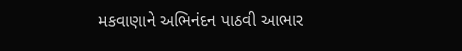મકવાણાને અભિનંદન પાઠવી આભાર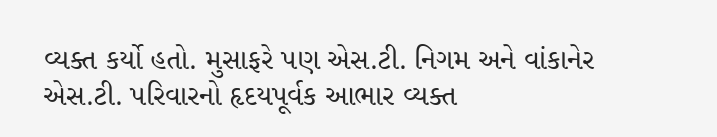વ્યક્ત કર્યો હતો. મુસાફરે પણ એસ.ટી. નિગમ અને વાંકાનેર એસ.ટી. પરિવારનો હૃદયપૂર્વક આભાર વ્યક્ત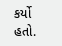કર્યો હતો.